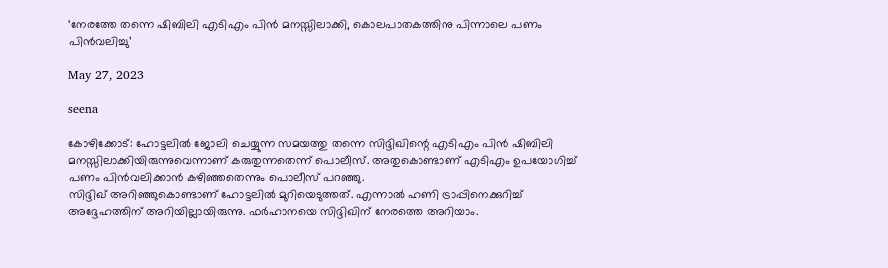‘നേരത്തേ തന്നെ ഷിബിലി എടിഎം പിന്‍ മനസ്സിലാക്കി, കൊലപാതകത്തിനു പിന്നാലെ പണം പിന്‍വലിച്ചു’

May 27, 2023

seena

കോഴിക്കോട്: ഹോട്ടലില്‍ ജോലി ചെയ്യുന്ന സമയത്തു തന്നെ സിദ്ദിഖിന്റെ എടിഎം പിന്‍ ഷിബിലി മനസ്സിലാക്കിയിരുന്നുവെന്നാണ് കരുതുന്നതെന്ന് പൊലീസ്. അതുകൊണ്ടാണ് എടിഎം ഉപയോഗിച്ച് പണം പിന്‍വലിക്കാന്‍ കഴിഞ്ഞതെന്നും പൊലീസ് പറഞ്ഞു.
സിദ്ദിഖ് അറിഞ്ഞുകൊണ്ടാണ് ഹോട്ടലില്‍ മുറിയെടുത്തത്. എന്നാല്‍ ഹണി ട്രാപ്പിനെക്കുറിച്ച് അദ്ദേഹത്തിന് അറിയില്ലായിരുന്നു. ഫര്‍ഹാനയെ സിദ്ദിഖിന് നേരത്തെ അറിയാം.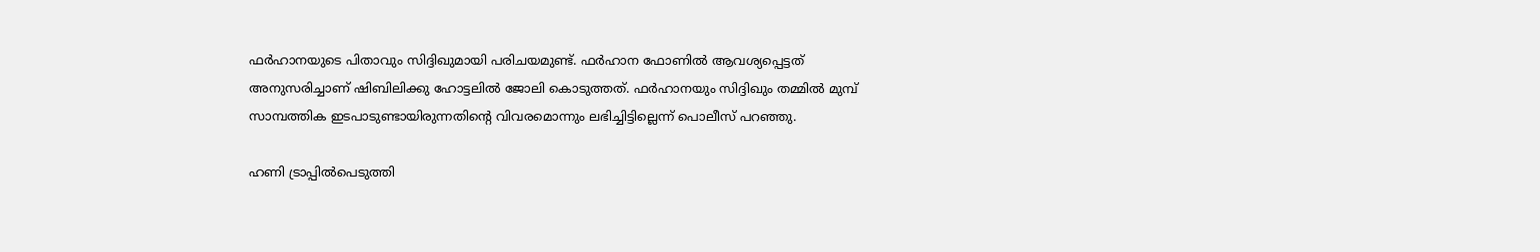ഫര്‍ഹാനയുടെ പിതാവും സിദ്ദിഖുമായി പരിചയമുണ്ട്. ഫര്‍ഹാന ഫോണില്‍ ആവശ്യപ്പെട്ടത് അനുസരിച്ചാണ് ഷിബിലിക്കു ഹോട്ടലില്‍ ജോലി കൊടുത്തത്. ഫര്‍ഹാനയും സിദ്ദിഖും തമ്മില്‍ മുമ്പ് സാമ്പത്തിക ഇടപാടുണ്ടായിരുന്നതിന്റെ വിവരമൊന്നും ലഭിച്ചിട്ടില്ലെന്ന് പൊലീസ് പറഞ്ഞു.

ഹണി ട്രാപ്പില്‍പെടുത്തി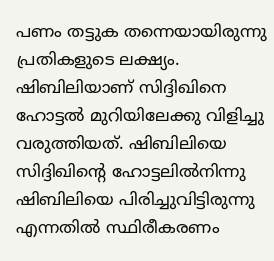പണം തട്ടുക തന്നെയായിരുന്നു പ്രതികളുടെ ലക്ഷ്യം. ഷിബിലിയാണ് സിദ്ദിഖിനെ ഹോട്ടല്‍ മുറിയിലേക്കു വിളിച്ചു വരുത്തിയത്. ഷിബിലിയെ സിദ്ദിഖിന്റെ ഹോട്ടലില്‍നിന്നു ഷിബിലിയെ പിരിച്ചുവിട്ടിരുന്നു എന്നതില്‍ സ്ഥിരീകരണം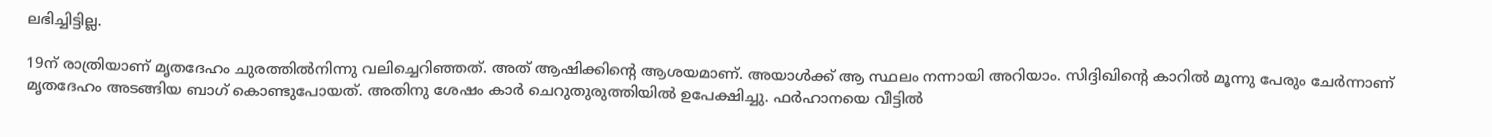ലഭിച്ചിട്ടില്ല.

19ന് രാത്രിയാണ് മൃതദേഹം ചുരത്തില്‍നിന്നു വലിച്ചെറിഞ്ഞത്. അത് ആഷിക്കിന്റെ ആശയമാണ്. അയാള്‍ക്ക് ആ സ്ഥലം നന്നായി അറിയാം. സിദ്ദിഖിന്റെ കാറില്‍ മൂന്നു പേരും ചേര്‍ന്നാണ് മൃതദേഹം അടങ്ങിയ ബാഗ് കൊണ്ടുപോയത്. അതിനു ശേഷം കാര്‍ ചെറുതുരുത്തിയില്‍ ഉപേക്ഷിച്ചു. ഫര്‍ഹാനയെ വീട്ടില്‍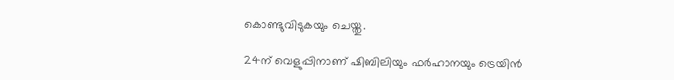കൊണ്ടുവിടുകയും ചെയ്തു.

24ന് വെളുപ്പിനാണ് ഷിബിലിയും ഫര്‍ഹാനയും ട്രെയിന്‍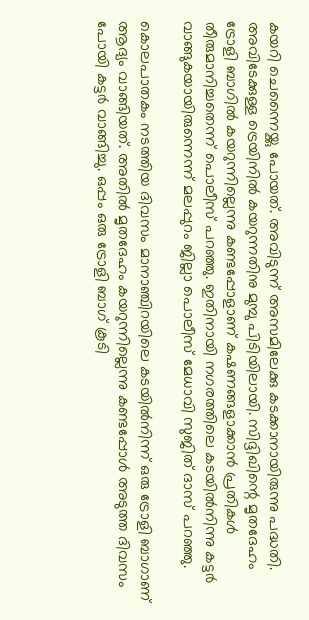കയറി ചെന്നൈയ്ക്കു പോയത്. അവിടുന്ന് അസമിലേക്കു കടക്കാനായിരുന്നു പദ്ധതി. അവിടേക്കുള്ള ട്രെയിനില്‍ കയറുന്നതിനു മുമ്പു പിടിയിലായി. സിദ്ദിഖിന്റെ മൃതദേഹം ട്രോളി ബാഗില്‍ കയറുന്നില്ലെന്നു കണ്ടപ്പോളാണ് കഷണങ്ങളാക്കാന്‍ പ്രതികള്‍ തീരുമാനിച്ചതെന്ന് പൊലീസ് പറഞ്ഞു. ഇതിനായി നഗരത്തിലെ കടയില്‍നിന്നു കട്ടര്‍ വാങ്ങുകയായിരുന്നെന്ന് മലപ്പുറം ജില്ലാ പൊലീസ് മേധാവി സുജിത് ദാസ് പറഞ്ഞു.

കൊലപാതകം നടത്തിയ ദിവസം മാനാഞ്ചിറയിലെ കടയില്‍നിന്ന് ഒരു ട്രോളി ബാഗാണ് ആദ്യം വാങ്ങിയത്. അതില്‍ മൃതദേഹം കയറുന്നില്ലെന്നു കണ്ടപ്പോള്‍ അടുത്ത ദിവസം പോയി കട്ടര്‍ വാങ്ങിച്ചു. ഒപ്പം ഒരു ട്രോളി ബാഗ് കൂടി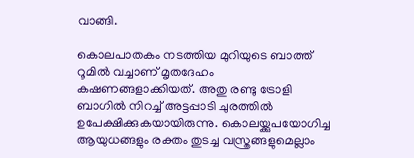വാങ്ങി.

കൊലപാതകം നടത്തിയ മുറിയുടെ ബാത്ത് റൂമില്‍ വച്ചാണ് മൃതദേഹം കഷണങ്ങളാക്കിയത്. അതു രണ്ടു ട്രോളി ബാഗില്‍ നിറച്ച് അട്ടപ്പാടി ചുരത്തില്‍ ഉപേക്ഷിക്കുകയായിരുന്നു. കൊലയ്ക്കുപയോഗിച്ച ആയുധങ്ങളും രക്തം തുടച്ച വസ്ത്രങ്ങളുമെല്ലാം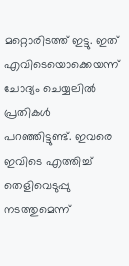മറ്റൊരിടത്ത് ഇട്ടു. ഇത് എവിടെയൊക്കെയന്ന് ചോദ്യം ചെയ്യലില്‍ പ്രതികള്‍ പറഞ്ഞിട്ടുണ്ട്. ഇവരെ ഇവിടെ എത്തിച്ച് തെളിവെടുപ്പു നടത്തുമെന്ന്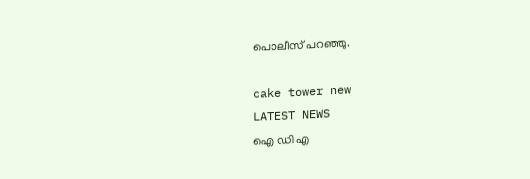പൊലീസ് പറഞ്ഞു.

cake tower new
LATEST NEWS
ഐ ഡി എ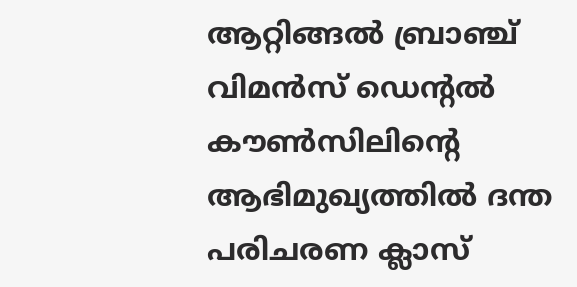ആറ്റിങ്ങൽ ബ്രാഞ്ച് വിമൻസ് ഡെന്റൽ കൗൺസിലിന്റെ ആഭിമുഖ്യത്തിൽ ദന്ത പരിചരണ ക്ലാസ്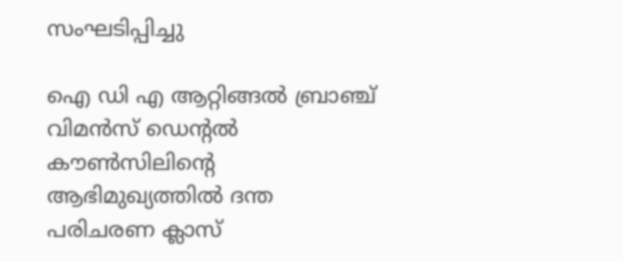സംഘടിപ്പിച്ചു

ഐ ഡി എ ആറ്റിങ്ങൽ ബ്രാഞ്ച് വിമൻസ് ഡെന്റൽ കൗൺസിലിന്റെ ആഭിമുഖ്യത്തിൽ ദന്ത പരിചരണ ക്ലാസ്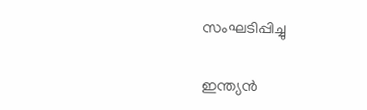സംഘടിപ്പിച്ചു

ഇന്ത്യൻ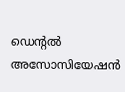ഡെന്റൽ അസോസിയേഷൻ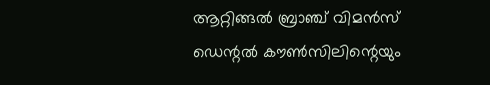ആറ്റിങ്ങൽ ബ്രാഞ്ച് വിമൻസ് ഡെന്റൽ കൗൺസിലിന്റെയും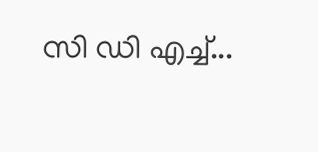സി ഡി എച്ച്...